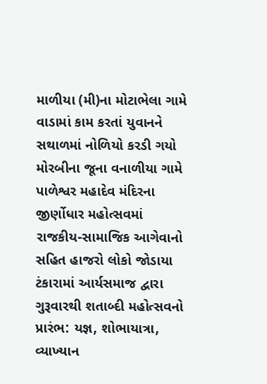માળીયા (મી)ના મોટાભેલા ગામે વાડામાં કામ કરતાં યુવાનને સથાળમાં નોળિયો કરડી ગયો મોરબીના જૂના વનાળીયા ગામે પાળેશ્વર મહાદેવ મંદિરના જીર્ણોધાર મહોત્સવમાં રાજકીય-સામાજિક આગેવાનો સહિત હાજરો લોકો જોડાયા ટંકારામાં આર્યસમાજ દ્વારા ગુરૂવારથી શતાબ્દી મહોત્સવનો પ્રારંભ: યજ્ઞ, શોભાયાત્રા, વ્યાખ્યાન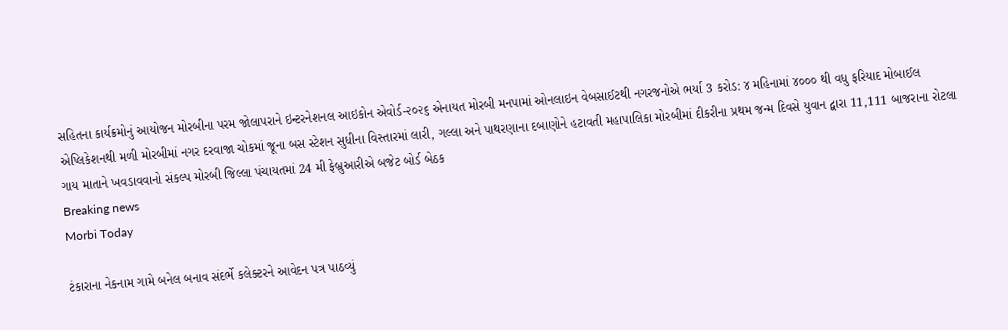સહિતના કાર્યક્રમોનું આયોજન મોરબીના પરમ જોલાપરાને ઇન્ટરનેશનલ આઇકોન એવોર્ડ-૨૦૨૬ એનાયત મોરબી મનપામાં ઓનલાઇન વેબસાઈટથી નગરજનોએ ભર્યા 3 કરોડ: ૪ મહિનામાં ૪૦૦૦ થી વધુ ફરિયાદ મોબાઈલ એપ્લિકેશનથી મળી મોરબીમાં નગર દરવાજા ચોકમાં જૂના બસ સ્ટેશન સુધીના વિસ્તારમાં લારી, ગલ્લા અને પાથરણાના દબાણોને હટાવતી મહાપાલિકા મોરબીમાં દીકરીના પ્રથમ જન્મ દિવસે યુવાન દ્વારા 11,111 બાજરાના રોટલા ગાય માતાને ખવડાવવાનો સંકલ્પ મોરબી જિલ્લા પંચાયતમાં 24 મી ફેબ્રુઆરીએ બજેટ બોર્ડ બેઠક
Breaking news
Morbi Today

ટંકારાના નેકનામ ગામે બનેલ બનાવ સંદર્ભે કલેક્ટરને આવેદન પત્ર પાઠવ્યું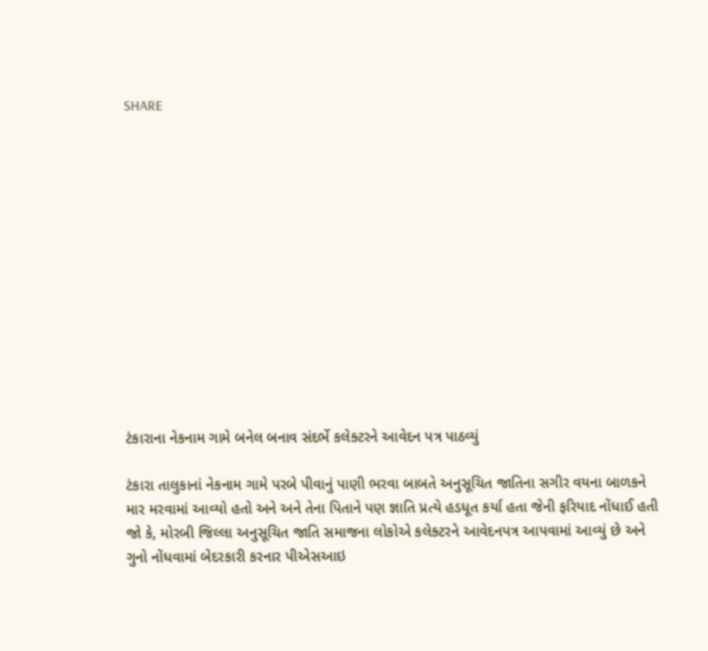SHARE













ટંકારાના નેકનામ ગામે બનેલ બનાવ સંદર્ભે કલેક્ટરને આવેદન પત્ર પાઠવ્યું

ટંકારા તાલુકાનાં નેકનામ ગામે પરબે પીવાનું પાણી ભરવા બાબતે અનુસૂચિત જાતિના સગીર વયના બાળકને માર મરવામાં આવ્યો હતો અને અને તેના પિતાને પણ જ્ઞાતિ પ્રત્યે હડધૂત કર્યા હતા જેની ફરિયાદ નોંધાઈ હતી જો કે, મોરબી જિલ્લા અનુસૂચિત જાતિ સમાજના લોકોએ કલેક્ટરને આવેદનપત્ર આપવામાં આવ્યું છે અને ગુનો નોંધવામાં બેદરકારી કરનાર પીએસઆઇ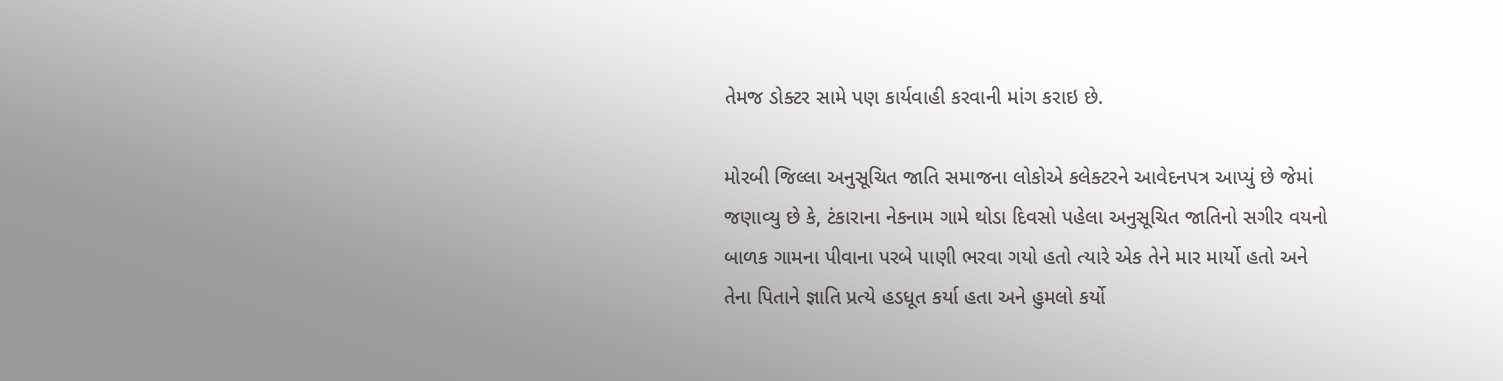તેમજ ડોક્ટર સામે પણ કાર્યવાહી કરવાની માંગ કરાઇ છે.

મોરબી જિલ્લા અનુસૂચિત જાતિ સમાજના લોકોએ કલેક્ટરને આવેદનપત્ર આપ્યું છે જેમાં જણાવ્યુ છે કે, ટંકારાના નેકનામ ગામે થોડા દિવસો પહેલા અનુસૂચિત જાતિનો સગીર વયનો બાળક ગામના પીવાના પરબે પાણી ભરવા ગયો હતો ત્યારે એક તેને માર માર્યો હતો અને તેના પિતાને જ્ઞાતિ પ્રત્યે હડધૂત કર્યા હતા અને હુમલો કર્યો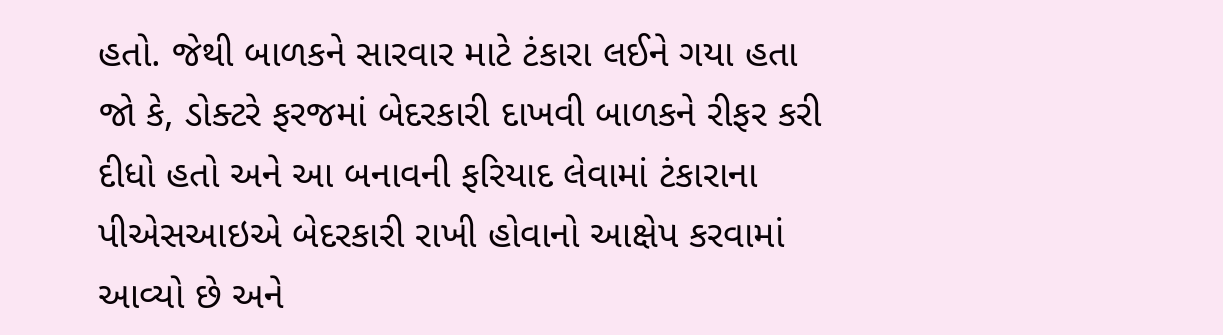હતો. જેથી બાળકને સારવાર માટે ટંકારા લઈને ગયા હતા જો કે, ડોક્ટરે ફરજમાં બેદરકારી દાખવી બાળકને રીફર કરી દીધો હતો અને આ બનાવની ફરિયાદ લેવામાં ટંકારાના પીએસઆઇએ બેદરકારી રાખી હોવાનો આક્ષેપ કરવામાં આવ્યો છે અને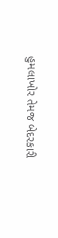હુમલાખોર તેમજ બેદરકારી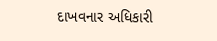દાખવનાર અધિકારી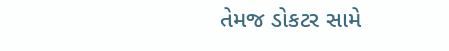તેમજ ડોકટર સામે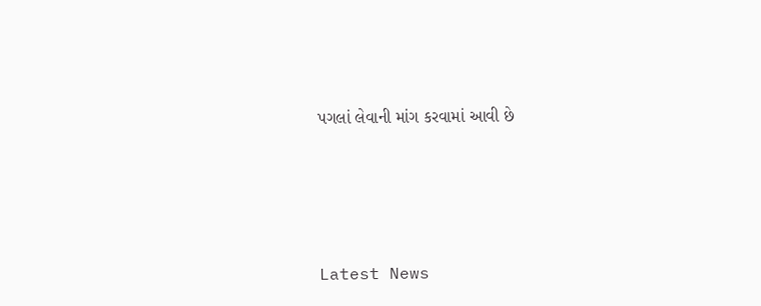પગલાં લેવાની માંગ કરવામાં આવી છે






Latest News